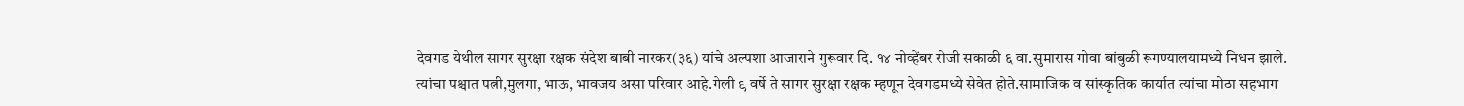देवगड येथील सागर सुरक्षा रक्षक संदेश बाबी नारकर(३६) यांचे अल्पशा आजाराने गुरूवार दि. १४ नोव्हेंबर रोजी सकाळी ६ वा.सुमारास गोवा बांबुळी रूगण्यालयामध्ये निधन झाले.
त्यांचा पश्चात पत्नी,मुलगा, भाऊ, भावजय असा परिवार आहे.गेली ९ वर्षे ते सागर सुरक्षा रक्षक म्हणून देवगडमध्ये सेवेत होते.सामाजिक व सांस्कृतिक कार्यात त्यांचा मोठा सहभाग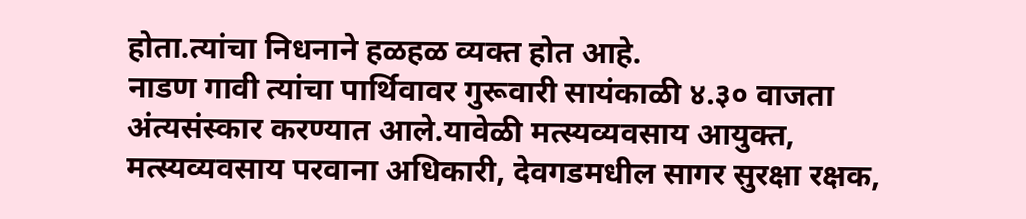होता.त्यांचा निधनाने हळहळ व्यक्त होत आहे.
नाडण गावी त्यांचा पार्थिवावर गुरूवारी सायंकाळी ४.३० वाजता अंत्यसंस्कार करण्यात आले.यावेळी मत्स्यव्यवसाय आयुक्त, मत्स्यव्यवसाय परवाना अधिकारी, देवगडमधील सागर सुरक्षा रक्षक,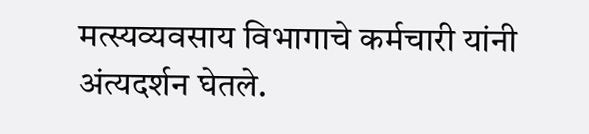मत्स्यव्यवसाय विभागाचे कर्मचारी यांनी अंत्यदर्शन घेतले.